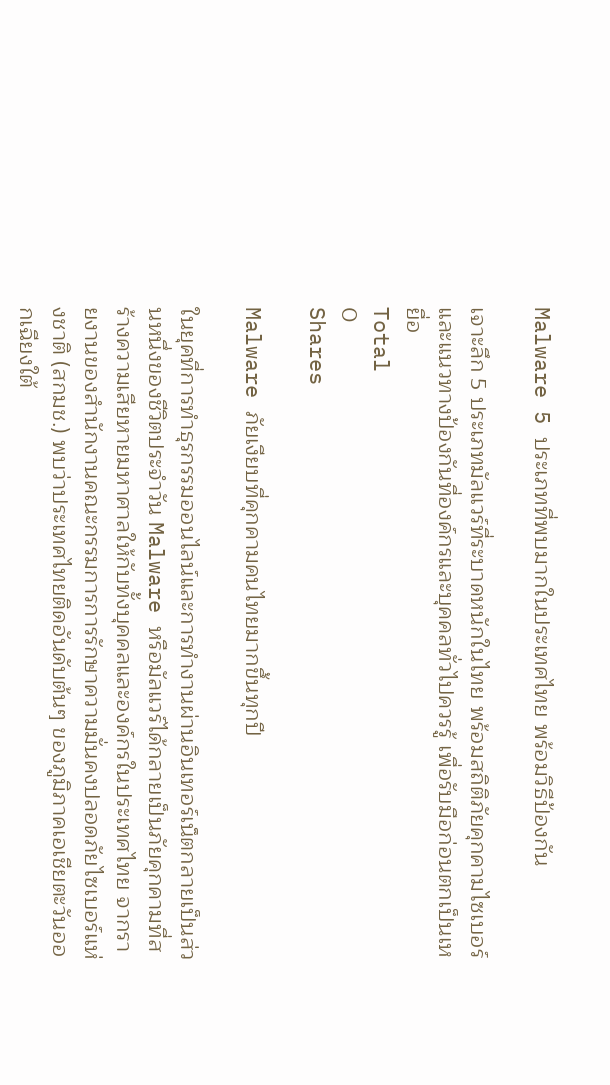Malware 5 ประเภทที่พบมากในประเทศไทย พร้อมวิธีป้องกัน

เจาะลึก 5 ประเภทมัลแวร์ที่ระบาดหนักในไทย พร้อมสถิติภัยคุกคามไซเบอร์และแนวทางป้องกันที่องค์กรและบุคคลทั่วไปควรรู้ เพื่อรับมือก่อนตกเป็นเหยื่อ
Total
0
Shares

Malware ภัยเงียบที่คุกคามคนไทยมากขึ้นทุกปี

ในยุคที่การทำธุรกรรมออนไลน์และการทำงานผ่านอินเทอร์เน็ตกลายเป็นส่วนหนึ่งของชีวิตประจำวัน Malware หรือมัลแวร์ได้กลายเป็นภัยคุกคามที่สร้างความเสียหายมหาศาลให้กับทั้งบุคคลและองค์กรในประเทศไทย จากรายงานของสำนักงานคณะกรรมการการรักษาความมั่นคงปลอดภัยไซเบอร์แห่งชาติ (สกมช.) พบว่าประเทศไทยติดอันดับต้นๆ ของภูมิภาคเอเชียตะวันออกเฉียงใต้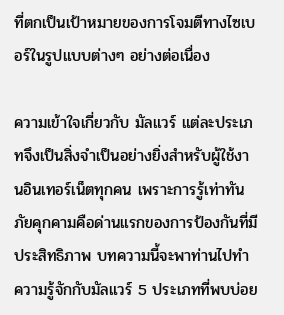ที่ตกเป็นเป้าหมายของการโจมตีทางไซเบอร์ในรูปแบบต่างๆ อย่างต่อเนื่อง

ความเข้าใจเกี่ยวกับ มัลแวร์ แต่ละประเภทจึงเป็นสิ่งจำเป็นอย่างยิ่งสำหรับผู้ใช้งานอินเทอร์เน็ตทุกคน เพราะการรู้เท่าทันภัยคุกคามคือด่านแรกของการป้องกันที่มีประสิทธิภาพ บทความนี้จะพาท่านไปทำความรู้จักกับมัลแวร์ 5 ประเภทที่พบบ่อย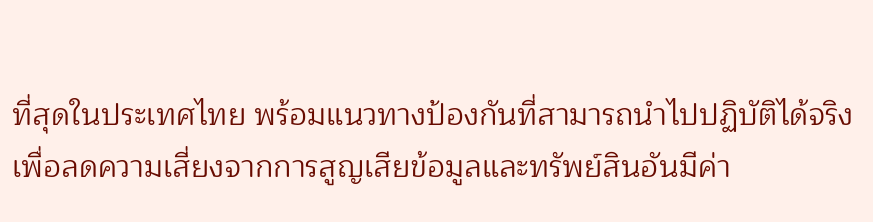ที่สุดในประเทศไทย พร้อมแนวทางป้องกันที่สามารถนำไปปฏิบัติได้จริง เพื่อลดความเสี่ยงจากการสูญเสียข้อมูลและทรัพย์สินอันมีค่า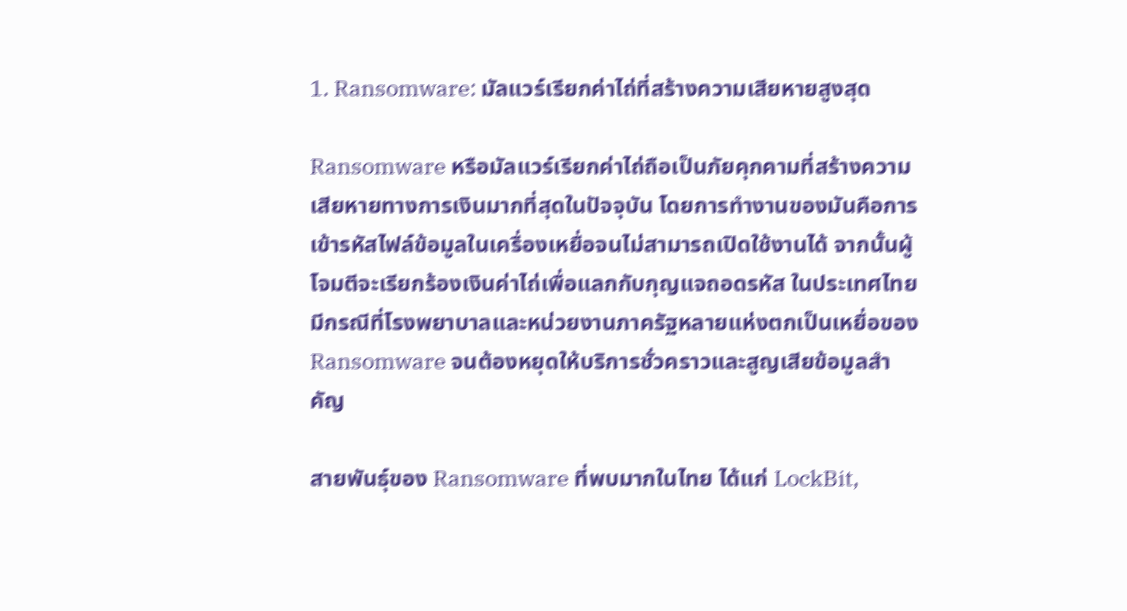1. Ransomware: มัลแวร์เรียกค่าไถ่ที่สร้างความเสียหายสูงสุด

Ransomware หรือมัลแวร์เรียกค่าไถ่ถือเป็นภัยคุกคามที่สร้างความเสียหายทางการเงินมากที่สุดในปัจจุบัน โดยการทำงานของมันคือการเข้ารหัสไฟล์ข้อมูลในเครื่องเหยื่อจนไม่สามารถเปิดใช้งานได้ จากนั้นผู้โจมตีจะเรียกร้องเงินค่าไถ่เพื่อแลกกับกุญแจถอดรหัส ในประเทศไทยมีกรณีที่โรงพยาบาลและหน่วยงานภาครัฐหลายแห่งตกเป็นเหยื่อของ Ransomware จนต้องหยุดให้บริการชั่วคราวและสูญเสียข้อมูลสำคัญ

สายพันธุ์ของ Ransomware ที่พบมากในไทย ได้แก่ LockBit,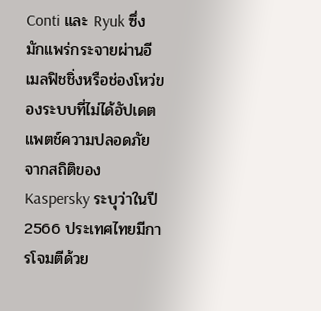Conti และ Ryuk ซึ่งมักแพร่กระจายผ่านอีเมลฟิชชิ่งหรือช่องโหว่ของระบบที่ไม่ได้อัปเดตแพตช์ความปลอดภัย จากสถิติของ Kaspersky ระบุว่าในปี 2566 ประเทศไทยมีการโจมตีด้วย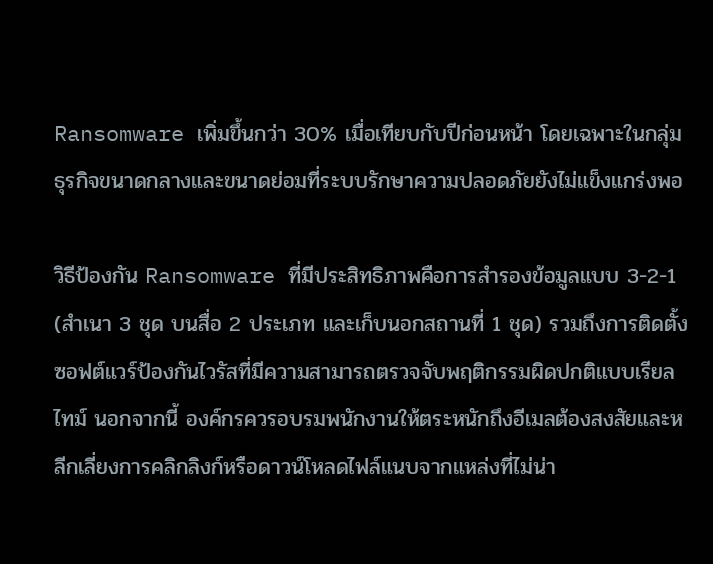Ransomware เพิ่มขึ้นกว่า 30% เมื่อเทียบกับปีก่อนหน้า โดยเฉพาะในกลุ่มธุรกิจขนาดกลางและขนาดย่อมที่ระบบรักษาความปลอดภัยยังไม่แข็งแกร่งพอ

วิธีป้องกัน Ransomware ที่มีประสิทธิภาพคือการสำรองข้อมูลแบบ 3-2-1 (สำเนา 3 ชุด บนสื่อ 2 ประเภท และเก็บนอกสถานที่ 1 ชุด) รวมถึงการติดตั้งซอฟต์แวร์ป้องกันไวรัสที่มีความสามารถตรวจจับพฤติกรรมผิดปกติแบบเรียลไทม์ นอกจากนี้ องค์กรควรอบรมพนักงานให้ตระหนักถึงอีเมลต้องสงสัยและหลีกเลี่ยงการคลิกลิงก์หรือดาวน์โหลดไฟล์แนบจากแหล่งที่ไม่น่า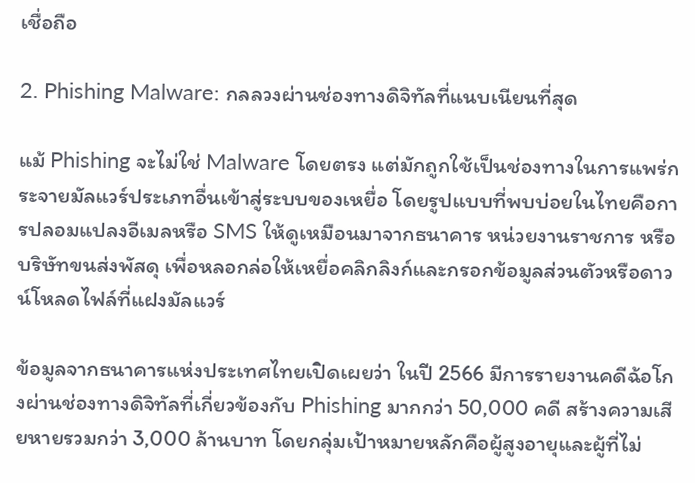เชื่อถือ

2. Phishing Malware: กลลวงผ่านช่องทางดิจิทัลที่แนบเนียนที่สุด

แม้ Phishing จะไม่ใช่ Malware โดยตรง แต่มักถูกใช้เป็นช่องทางในการแพร่กระจายมัลแวร์ประเภทอื่นเข้าสู่ระบบของเหยื่อ โดยรูปแบบที่พบบ่อยในไทยคือการปลอมแปลงอีเมลหรือ SMS ให้ดูเหมือนมาจากธนาคาร หน่วยงานราชการ หรือบริษัทขนส่งพัสดุ เพื่อหลอกล่อให้เหยื่อคลิกลิงก์และกรอกข้อมูลส่วนตัวหรือดาวน์โหลดไฟล์ที่แฝงมัลแวร์

ข้อมูลจากธนาคารแห่งประเทศไทยเปิดเผยว่า ในปี 2566 มีการรายงานคดีฉ้อโกงผ่านช่องทางดิจิทัลที่เกี่ยวข้องกับ Phishing มากกว่า 50,000 คดี สร้างความเสียหายรวมกว่า 3,000 ล้านบาท โดยกลุ่มเป้าหมายหลักคือผู้สูงอายุและผู้ที่ไม่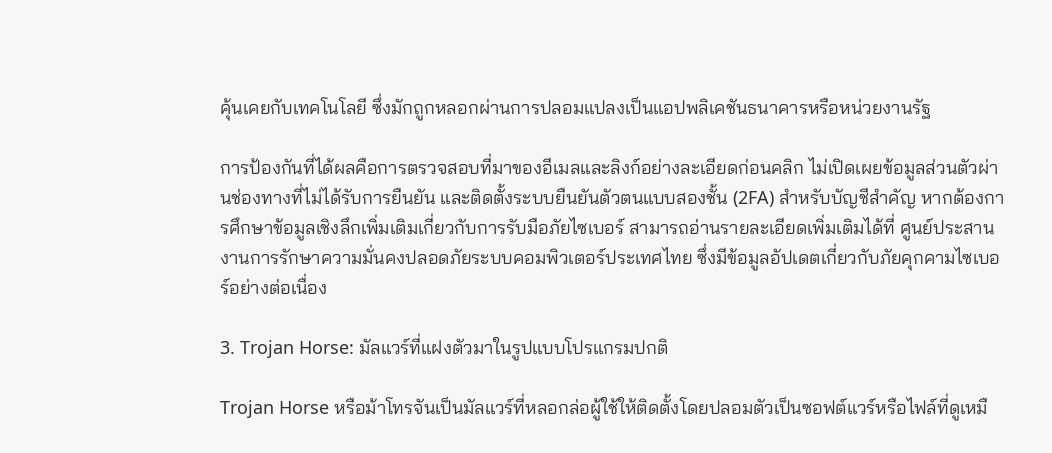คุ้นเคยกับเทคโนโลยี ซึ่งมักถูกหลอกผ่านการปลอมแปลงเป็นแอปพลิเคชันธนาคารหรือหน่วยงานรัฐ

การป้องกันที่ได้ผลคือการตรวจสอบที่มาของอีเมลและลิงก์อย่างละเอียดก่อนคลิก ไม่เปิดเผยข้อมูลส่วนตัวผ่านช่องทางที่ไม่ได้รับการยืนยัน และติดตั้งระบบยืนยันตัวตนแบบสองชั้น (2FA) สำหรับบัญชีสำคัญ หากต้องการศึกษาข้อมูลเชิงลึกเพิ่มเติมเกี่ยวกับการรับมือภัยไซเบอร์ สามารถอ่านรายละเอียดเพิ่มเติมได้ที่ ศูนย์ประสานงานการรักษาความมั่นคงปลอดภัยระบบคอมพิวเตอร์ประเทศไทย ซึ่งมีข้อมูลอัปเดตเกี่ยวกับภัยคุกคามไซเบอร์อย่างต่อเนื่อง

3. Trojan Horse: มัลแวร์ที่แฝงตัวมาในรูปแบบโปรแกรมปกติ

Trojan Horse หรือม้าโทรจันเป็นมัลแวร์ที่หลอกล่อผู้ใช้ให้ติดตั้งโดยปลอมตัวเป็นซอฟต์แวร์หรือไฟล์ที่ดูเหมื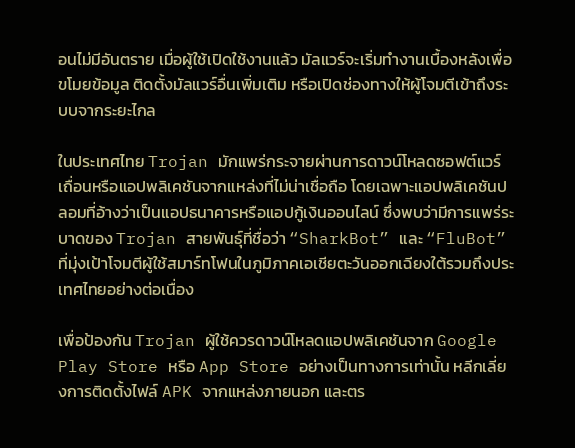อนไม่มีอันตราย เมื่อผู้ใช้เปิดใช้งานแล้ว มัลแวร์จะเริ่มทำงานเบื้องหลังเพื่อขโมยข้อมูล ติดตั้งมัลแวร์อื่นเพิ่มเติม หรือเปิดช่องทางให้ผู้โจมตีเข้าถึงระบบจากระยะไกล

ในประเทศไทย Trojan มักแพร่กระจายผ่านการดาวน์โหลดซอฟต์แวร์เถื่อนหรือแอปพลิเคชันจากแหล่งที่ไม่น่าเชื่อถือ โดยเฉพาะแอปพลิเคชันปลอมที่อ้างว่าเป็นแอปธนาคารหรือแอปกู้เงินออนไลน์ ซึ่งพบว่ามีการแพร่ระบาดของ Trojan สายพันธุ์ที่ชื่อว่า “SharkBot” และ “FluBot” ที่มุ่งเป้าโจมตีผู้ใช้สมาร์ทโฟนในภูมิภาคเอเชียตะวันออกเฉียงใต้รวมถึงประเทศไทยอย่างต่อเนื่อง

เพื่อป้องกัน Trojan ผู้ใช้ควรดาวน์โหลดแอปพลิเคชันจาก Google Play Store หรือ App Store อย่างเป็นทางการเท่านั้น หลีกเลี่ยงการติดตั้งไฟล์ APK จากแหล่งภายนอก และตร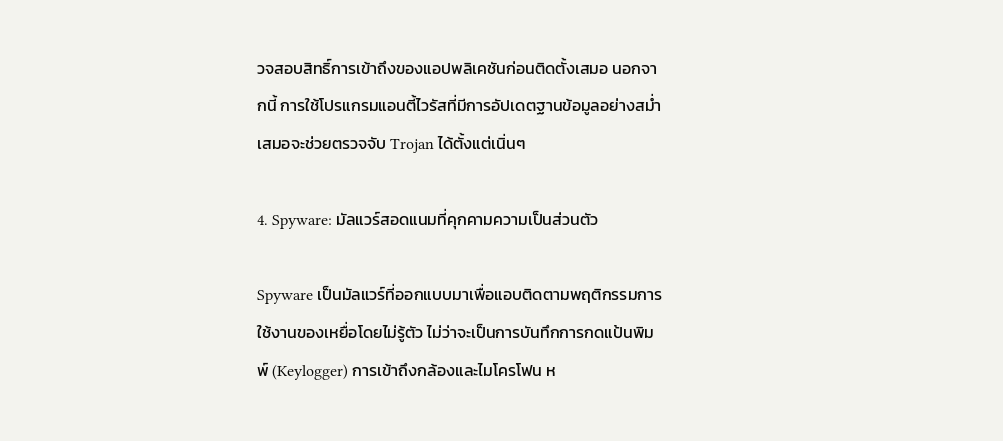วจสอบสิทธิ์การเข้าถึงของแอปพลิเคชันก่อนติดตั้งเสมอ นอกจากนี้ การใช้โปรแกรมแอนตี้ไวรัสที่มีการอัปเดตฐานข้อมูลอย่างสม่ำเสมอจะช่วยตรวจจับ Trojan ได้ตั้งแต่เนิ่นๆ

4. Spyware: มัลแวร์สอดแนมที่คุกคามความเป็นส่วนตัว

Spyware เป็นมัลแวร์ที่ออกแบบมาเพื่อแอบติดตามพฤติกรรมการใช้งานของเหยื่อโดยไม่รู้ตัว ไม่ว่าจะเป็นการบันทึกการกดแป้นพิมพ์ (Keylogger) การเข้าถึงกล้องและไมโครโฟน ห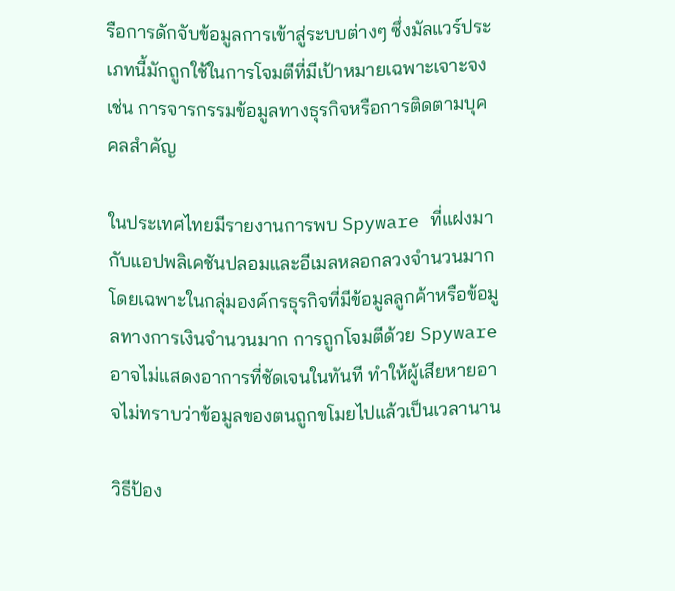รือการดักจับข้อมูลการเข้าสู่ระบบต่างๆ ซึ่งมัลแวร์ประเภทนี้มักถูกใช้ในการโจมตีที่มีเป้าหมายเฉพาะเจาะจง เช่น การจารกรรมข้อมูลทางธุรกิจหรือการติดตามบุคคลสำคัญ

ในประเทศไทยมีรายงานการพบ Spyware ที่แฝงมากับแอปพลิเคชันปลอมและอีเมลหลอกลวงจำนวนมาก โดยเฉพาะในกลุ่มองค์กรธุรกิจที่มีข้อมูลลูกค้าหรือข้อมูลทางการเงินจำนวนมาก การถูกโจมตีด้วย Spyware อาจไม่แสดงอาการที่ชัดเจนในทันที ทำให้ผู้เสียหายอาจไม่ทราบว่าข้อมูลของตนถูกขโมยไปแล้วเป็นเวลานาน

วิธีป้อง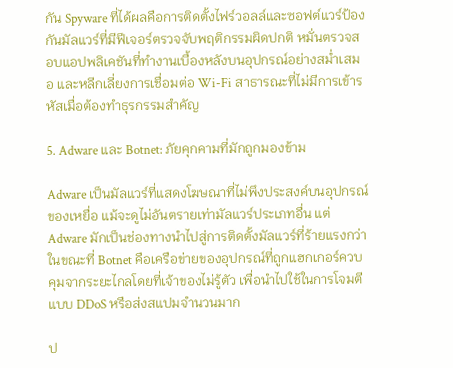กัน Spyware ที่ได้ผลคือการติดตั้งไฟร์วอลล์และซอฟต์แวร์ป้องกันมัลแวร์ที่มีฟีเจอร์ตรวจจับพฤติกรรมผิดปกติ หมั่นตรวจสอบแอปพลิเคชันที่ทำงานเบื้องหลังบนอุปกรณ์อย่างสม่ำเสมอ และหลีกเลี่ยงการเชื่อมต่อ Wi-Fi สาธารณะที่ไม่มีการเข้ารหัสเมื่อต้องทำธุรกรรมสำคัญ

5. Adware และ Botnet: ภัยคุกคามที่มักถูกมองข้าม

Adware เป็นมัลแวร์ที่แสดงโฆษณาที่ไม่พึงประสงค์บนอุปกรณ์ของเหยื่อ แม้จะดูไม่อันตรายเท่ามัลแวร์ประเภทอื่น แต่ Adware มักเป็นช่องทางนำไปสู่การติดตั้งมัลแวร์ที่ร้ายแรงกว่า ในขณะที่ Botnet คือเครือข่ายของอุปกรณ์ที่ถูกแฮกเกอร์ควบคุมจากระยะไกลโดยที่เจ้าของไม่รู้ตัว เพื่อนำไปใช้ในการโจมตีแบบ DDoS หรือส่งสแปมจำนวนมาก

ป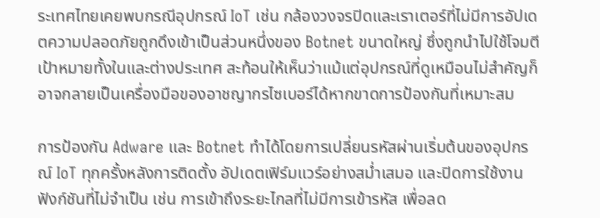ระเทศไทยเคยพบกรณีอุปกรณ์ IoT เช่น กล้องวงจรปิดและเราเตอร์ที่ไม่มีการอัปเดตความปลอดภัยถูกดึงเข้าเป็นส่วนหนึ่งของ Botnet ขนาดใหญ่ ซึ่งถูกนำไปใช้โจมตีเป้าหมายทั้งในและต่างประเทศ สะท้อนให้เห็นว่าแม้แต่อุปกรณ์ที่ดูเหมือนไม่สำคัญก็อาจกลายเป็นเครื่องมือของอาชญากรไซเบอร์ได้หากขาดการป้องกันที่เหมาะสม

การป้องกัน Adware และ Botnet ทำได้โดยการเปลี่ยนรหัสผ่านเริ่มต้นของอุปกรณ์ IoT ทุกครั้งหลังการติดตั้ง อัปเดตเฟิร์มแวร์อย่างสม่ำเสมอ และปิดการใช้งานฟังก์ชันที่ไม่จำเป็น เช่น การเข้าถึงระยะไกลที่ไม่มีการเข้ารหัส เพื่อลด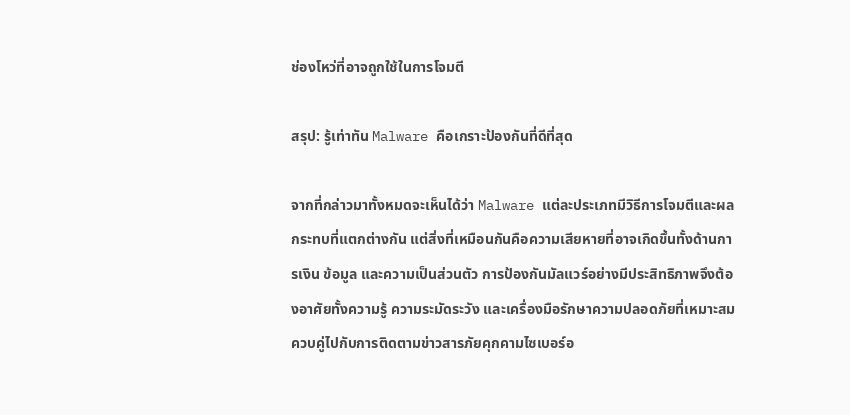ช่องโหว่ที่อาจถูกใช้ในการโจมตี

สรุป: รู้เท่าทัน Malware คือเกราะป้องกันที่ดีที่สุด

จากที่กล่าวมาทั้งหมดจะเห็นได้ว่า Malware แต่ละประเภทมีวิธีการโจมตีและผลกระทบที่แตกต่างกัน แต่สิ่งที่เหมือนกันคือความเสียหายที่อาจเกิดขึ้นทั้งด้านการเงิน ข้อมูล และความเป็นส่วนตัว การป้องกันมัลแวร์อย่างมีประสิทธิภาพจึงต้องอาศัยทั้งความรู้ ความระมัดระวัง และเครื่องมือรักษาความปลอดภัยที่เหมาะสม ควบคู่ไปกับการติดตามข่าวสารภัยคุกคามไซเบอร์อ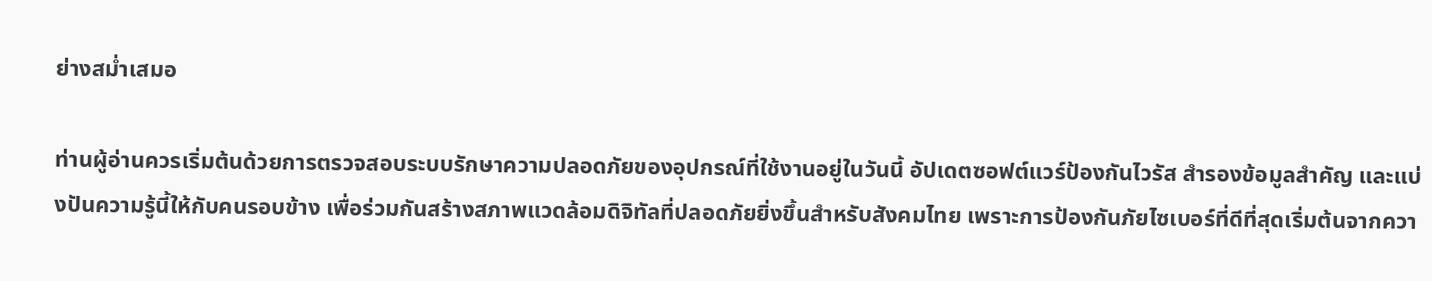ย่างสม่ำเสมอ

ท่านผู้อ่านควรเริ่มต้นด้วยการตรวจสอบระบบรักษาความปลอดภัยของอุปกรณ์ที่ใช้งานอยู่ในวันนี้ อัปเดตซอฟต์แวร์ป้องกันไวรัส สำรองข้อมูลสำคัญ และแบ่งปันความรู้นี้ให้กับคนรอบข้าง เพื่อร่วมกันสร้างสภาพแวดล้อมดิจิทัลที่ปลอดภัยยิ่งขึ้นสำหรับสังคมไทย เพราะการป้องกันภัยไซเบอร์ที่ดีที่สุดเริ่มต้นจากควา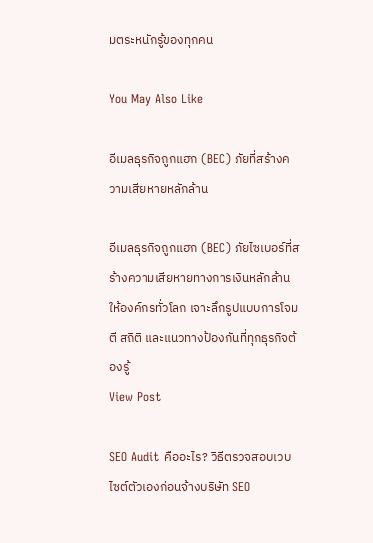มตระหนักรู้ของทุกคน

You May Also Like

อีเมลธุรกิจถูกแฮก (BEC) ภัยที่สร้างความเสียหายหลักล้าน

อีเมลธุรกิจถูกแฮก (BEC) ภัยไซเบอร์ที่สร้างความเสียหายทางการเงินหลักล้านให้องค์กรทั่วโลก เจาะลึกรูปแบบการโจมตี สถิติ และแนวทางป้องกันที่ทุกธุรกิจต้องรู้
View Post

SEO Audit คืออะไร? วิธีตรวจสอบเวบไซต์ตัวเองก่อนจ้างบริษัท SEO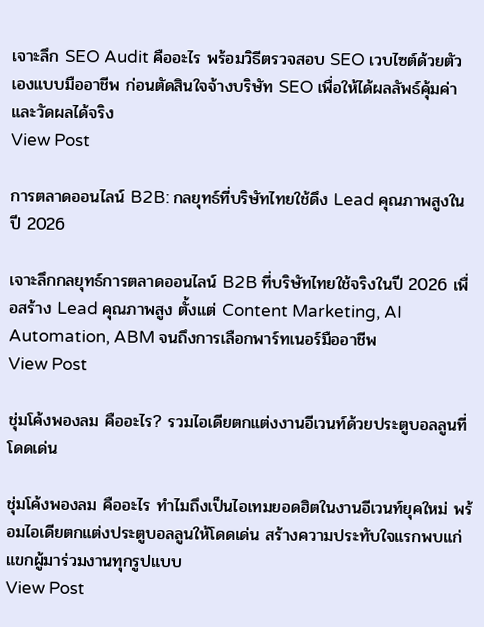เจาะลึก SEO Audit คืออะไร พร้อมวิธีตรวจสอบ SEO เวบไซต์ด้วยตัวเองแบบมืออาชีพ ก่อนตัดสินใจจ้างบริษัท SEO เพื่อให้ได้ผลลัพธ์คุ้มค่าและวัดผลได้จริง
View Post

การตลาดออนไลน์ B2B: กลยุทธ์ที่บริษัทไทยใช้ดึง Lead คุณภาพสูงในปี 2026

เจาะลึกกลยุทธ์การตลาดออนไลน์ B2B ที่บริษัทไทยใช้จริงในปี 2026 เพื่อสร้าง Lead คุณภาพสูง ตั้งแต่ Content Marketing, AI Automation, ABM จนถึงการเลือกพาร์ทเนอร์มืออาชีพ
View Post

ชุ่มโค้งพองลม คืออะไร? รวมไอเดียตกแต่งงานอีเวนท์ด้วยประตูบอลลูนที่โดดเด่น

ชุ่มโค้งพองลม คืออะไร ทำไมถึงเป็นไอเทมยอดฮิตในงานอีเวนท์ยุคใหม่ พร้อมไอเดียตกแต่งประตูบอลลูนให้โดดเด่น สร้างความประทับใจแรกพบแก่แขกผู้มาร่วมงานทุกรูปแบบ
View Post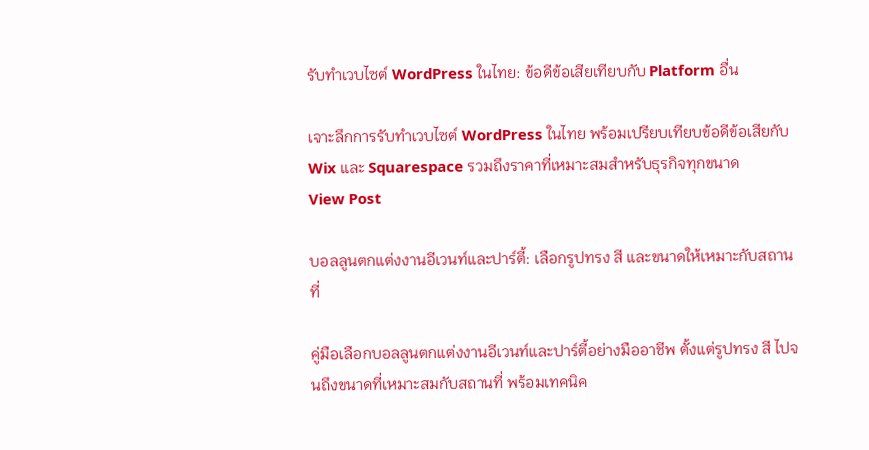รับทำเวบไซต์ WordPress ในไทย: ข้อดีข้อเสียเทียบกับ Platform อื่น

เจาะลึกการรับทำเวบไซต์ WordPress ในไทย พร้อมเปรียบเทียบข้อดีข้อเสียกับ Wix และ Squarespace รวมถึงราคาที่เหมาะสมสำหรับธุรกิจทุกขนาด
View Post

บอลลูนตกแต่งงานอีเวนท์และปาร์ตี้: เลือกรูปทรง สี และขนาดให้เหมาะกับสถานที่

คู่มือเลือกบอลลูนตกแต่งงานอีเวนท์และปาร์ตี้อย่างมืออาชีพ ตั้งแต่รูปทรง สี ไปจนถึงขนาดที่เหมาะสมกับสถานที่ พร้อมเทคนิค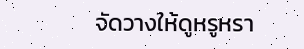จัดวางให้ดูหรูหรา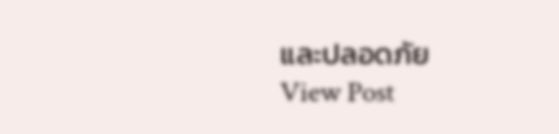และปลอดภัย
View Post